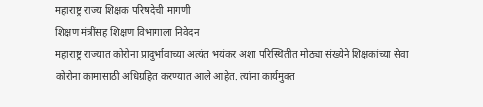महाराष्ट्र राज्य शिक्षक परिषदेची मागणी
शिक्षण मंत्रींसह शिक्षण विभागाला निवेदन
महाराष्ट्र राज्यात कोरोना प्रादुर्भावाच्या अत्यंत भयंकर अशा परिस्थितीत मोठ्या संख्येने शिक्षकांच्या सेवा कोरोना कामासाठी अधिग्रहित करण्यात आले आहेत. त्यांना कार्यमुक्त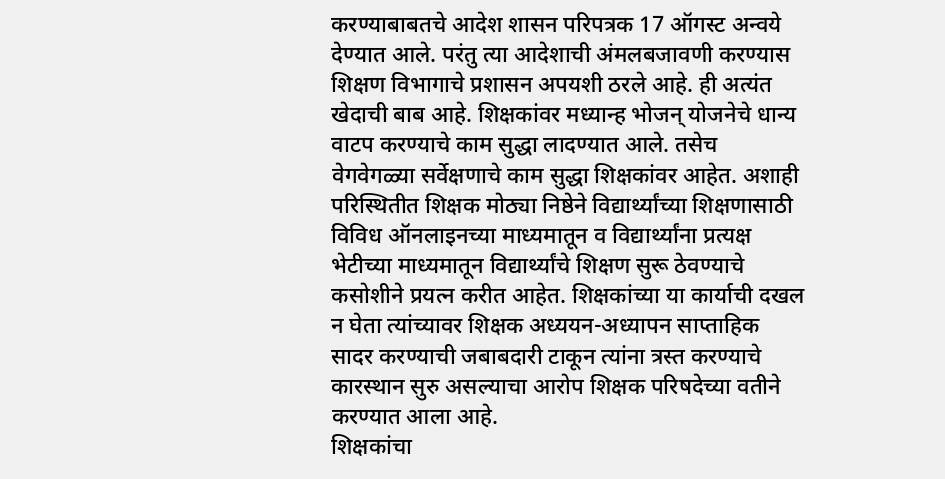करण्याबाबतचे आदेश शासन परिपत्रक 17 ऑगस्ट अन्वये देण्यात आले. परंतु त्या आदेशाची अंमलबजावणी करण्यास शिक्षण विभागाचे प्रशासन अपयशी ठरले आहे. ही अत्यंत खेदाची बाब आहे. शिक्षकांवर मध्यान्ह भोजन् योजनेचे धान्य वाटप करण्याचे काम सुद्धा लादण्यात आले. तसेच वेगवेगळ्या सर्वेक्षणाचे काम सुद्धा शिक्षकांवर आहेत. अशाही परिस्थितीत शिक्षक मोठ्या निष्ठेने विद्यार्थ्यांच्या शिक्षणासाठी विविध ऑनलाइनच्या माध्यमातून व विद्यार्थ्यांना प्रत्यक्ष भेटीच्या माध्यमातून विद्यार्थ्यांचे शिक्षण सुरू ठेवण्याचे कसोशीने प्रयत्न करीत आहेत. शिक्षकांच्या या कार्याची दखल न घेता त्यांच्यावर शिक्षक अध्ययन-अध्यापन साप्ताहिक सादर करण्याची जबाबदारी टाकून त्यांना त्रस्त करण्याचे कारस्थान सुरु असल्याचा आरोप शिक्षक परिषदेच्या वतीने करण्यात आला आहे.
शिक्षकांचा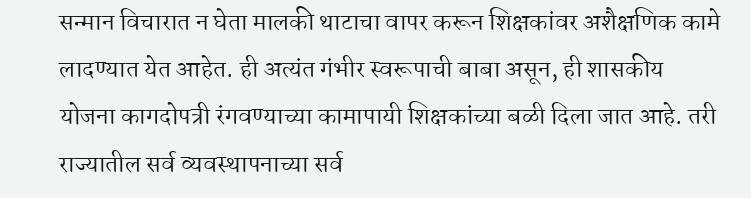सन्मान विचारात न घेता मालकी थाटाचा वापर करून शिक्षकांवर अशैक्षणिक कामे लादण्यात येत आहेत. ही अत्यंत गंभीर स्वरूपाची बाबा असून, ही शासकीय योजना कागदोपत्री रंगवण्याच्या कामापायी शिक्षकांच्या बळी दिला जात आहे. तरी राज्यातील सर्व व्यवस्थापनाच्या सर्व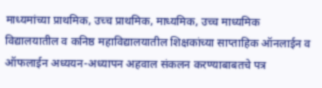माध्यमांच्या प्राथमिक, उच्च प्राथमिक, माध्यमिक, उच्च माध्यमिक विद्यालयातील व कनिष्ठ महाविद्यालयातील शिक्षकांच्या साप्ताहिक ऑनलाईन व ऑफलाईन अध्ययन-अध्यापन अहवाल संकलन करण्याबाबतचे पत्र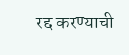रद्द करण्याची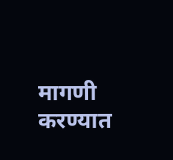मागणी करण्यात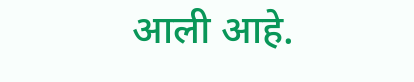आली आहे.